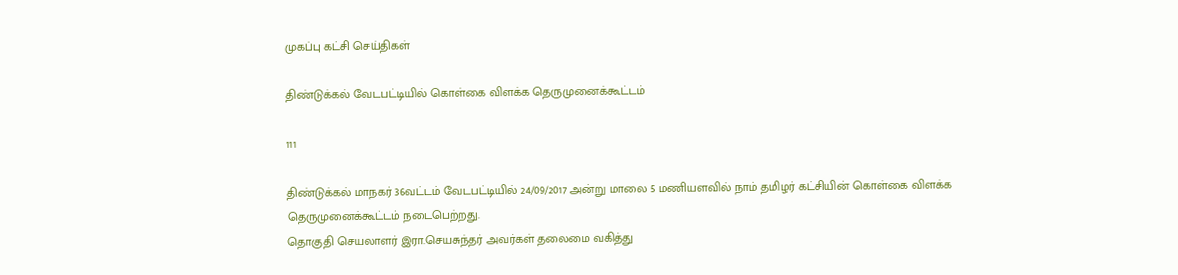முகப்பு கட்சி செய்திகள்

திண்டுக்கல் வேடபட்டியில் கொள்கை விளக்க தெருமுனைக்கூட்டம்

111

திண்டுக்கல் மாநகர் 36வட்டம் வேடபட்டியில் 24/09/2017 அன்று மாலை 5 மணியளவில் நாம் தமிழர் கட்சியின் கொள்கை விளக்க தெருமுனைக்கூட்டம் நடைபெற்றது.
தொகுதி செயலாளர் இரா.செயசுந்தர் அவர்கள் தலைமை வகித்து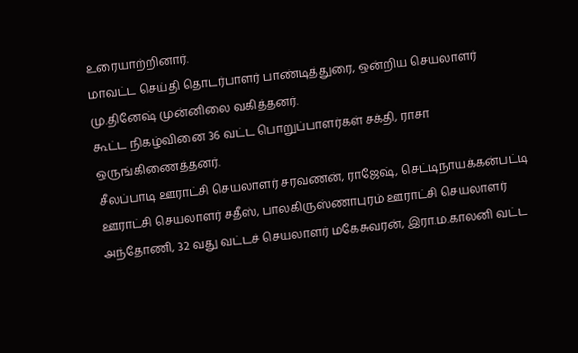உரையாற்றினார்.
மாவட்ட செய்தி தொடர்பாளர் பாண்டித்துரை, ஒன்றிய செயலாளர் மு.தினேஷ் முன்னிலை வகித்தனர்.
கூட்ட நிகழ்வினை 36 வட்ட பொறுப்பாளர்கள் சக்தி, ராசா ஒருங்கிணைத்தனர்.
சீலப்பாடி ஊராட்சி செயலாளர் சரவணன், ராஜேஷ், செட்டிநாயக்கன்பட்டி ஊராட்சி செயலாளர் சதீஸ், பாலகிருஸ்ணாபுரம் ஊராட்சி செயலாளர் அந்தோணி, 32 வது வட்டச் செயலாளர் மகேசுவரன், இரா.ம.காலனி வட்ட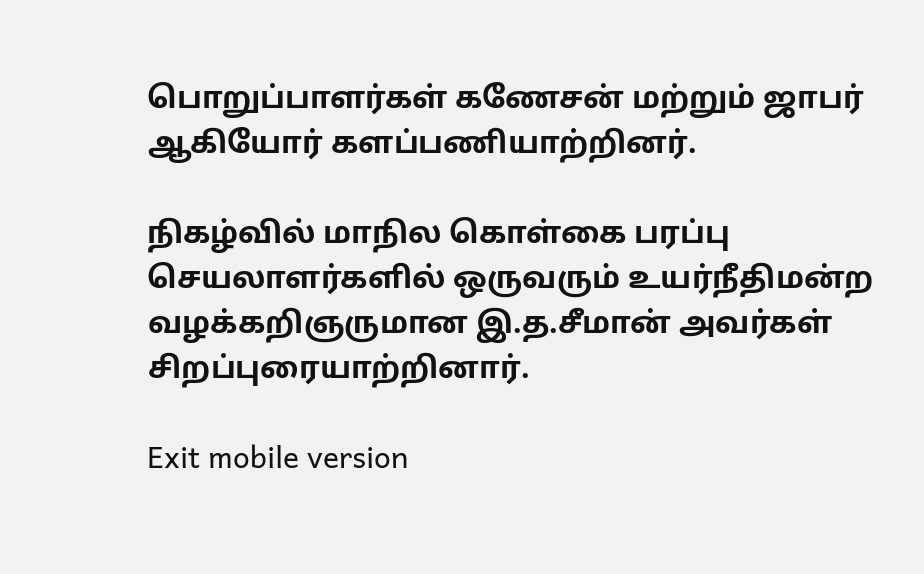பொறுப்பாளர்கள் கணேசன் மற்றும் ஜாபர் ஆகியோர் களப்பணியாற்றினர்.

நிகழ்வில் மாநில கொள்கை பரப்பு செயலாளர்களில் ஒருவரும் உயர்நீதிமன்ற வழக்கறிஞருமான இ.த.சீமான் அவர்கள் சிறப்புரையாற்றினார்.

Exit mobile version